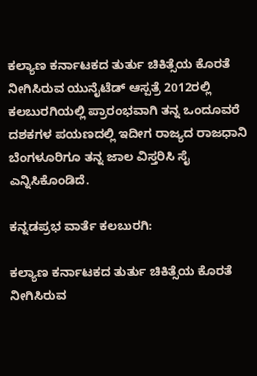ಕಲ್ಯಾಣ ಕರ್ನಾಟಕದ ತುರ್ತು ಚಿಕಿತ್ಸೆಯ ಕೊರತೆ ನೀಗಿಸಿರುವ ಯುನೈಟೆಡ್‌ ಆಸ್ಪತ್ರೆ 2012ರಲ್ಲಿ ಕಲಬುರಗಿಯಲ್ಲಿ ಪ್ರಾರಂಭವಾಗಿ ತನ್ನ ಒಂದೂವರೆ ದಶಕಗಳ ಪಯಣದಲ್ಲಿ ಇದೀಗ ರಾಜ್ಯದ ರಾಜಧಾನಿ ಬೆಂಗಳೂರಿಗೂ ತನ್ನ ಜಾಲ ವಿಸ್ತರಿಸಿ ಸೈ ಎನ್ನಿಸಿಕೊಂಡಿದೆ.

ಕನ್ನಡಪ್ರಭ ವಾರ್ತೆ ಕಲಬುರಗಿ:

ಕಲ್ಯಾಣ ಕರ್ನಾಟಕದ ತುರ್ತು ಚಿಕಿತ್ಸೆಯ ಕೊರತೆ ನೀಗಿಸಿರುವ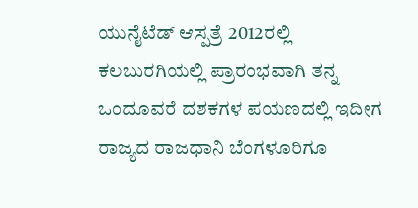ಯುನೈಟೆಡ್‌ ಆಸ್ಪತ್ರೆ 2012ರಲ್ಲಿ ಕಲಬುರಗಿಯಲ್ಲಿ ಪ್ರಾರಂಭವಾಗಿ ತನ್ನ ಒಂದೂವರೆ ದಶಕಗಳ ಪಯಣದಲ್ಲಿ ಇದೀಗ ರಾಜ್ಯದ ರಾಜಧಾನಿ ಬೆಂಗಳೂರಿಗೂ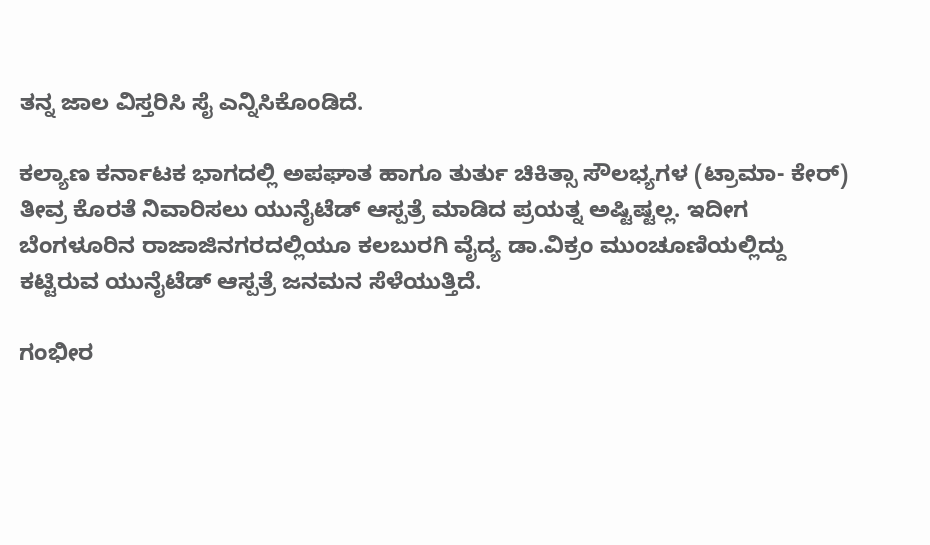ತನ್ನ ಜಾಲ ವಿಸ್ತರಿಸಿ ಸೈ ಎನ್ನಿಸಿಕೊಂಡಿದೆ.

ಕಲ್ಯಾಣ ಕರ್ನಾಟಕ ಭಾಗದಲ್ಲಿ ಅಪಘಾತ ಹಾಗೂ ತುರ್ತು ಚಿಕಿತ್ಸಾ ಸೌಲಭ್ಯಗಳ (ಟ್ರಾಮಾ- ಕೇರ್) ತೀವ್ರ ಕೊರತೆ ನಿವಾರಿಸಲು ಯುನೈಟೆಡ್‌ ಆಸ್ಪತ್ರೆ ಮಾಡಿದ ಪ್ರಯತ್ನ ಅಷ್ಟಿಷ್ಟಲ್ಲ. ಇದೀಗ ಬೆಂಗಳೂರಿನ ರಾಜಾಜಿನಗರದಲ್ಲಿಯೂ ಕಲಬುರಗಿ ವೈದ್ಯ ಡಾ.ವಿಕ್ರಂ ಮುಂಚೂಣಿಯಲ್ಲಿದ್ದು ಕಟ್ಟಿರುವ ಯುನೈಟೆಡ್‌ ಆಸ್ಪತ್ರೆ ಜನಮನ ಸೆಳೆಯುತ್ತಿದೆ.

ಗಂಭೀರ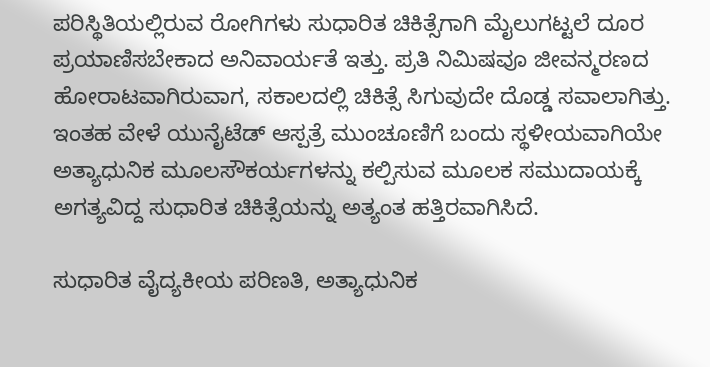ಪರಿಸ್ಥಿತಿಯಲ್ಲಿರುವ ರೋಗಿಗಳು ಸುಧಾರಿತ ಚಿಕಿತ್ಸೆಗಾಗಿ ಮೈಲುಗಟ್ಟಲೆ ದೂರ ಪ್ರಯಾಣಿಸಬೇಕಾದ ಅನಿವಾರ್ಯತೆ ಇತ್ತು. ಪ್ರತಿ ನಿಮಿಷವೂ ಜೀವನ್ಮರಣದ ಹೋರಾಟವಾಗಿರುವಾಗ, ಸಕಾಲದಲ್ಲಿ ಚಿಕಿತ್ಸೆ ಸಿಗುವುದೇ ದೊಡ್ಡ ಸವಾಲಾಗಿತ್ತು. ಇಂತಹ ವೇಳೆ ಯುನೈಟೆಡ್ ಆಸ್ಪತ್ರೆ ಮುಂಚೂಣಿಗೆ ಬಂದು ಸ್ಥಳೀಯವಾಗಿಯೇ ಅತ್ಯಾಧುನಿಕ ಮೂಲಸೌಕರ್ಯಗಳನ್ನು ಕಲ್ಪಿಸುವ ಮೂಲಕ ಸಮುದಾಯಕ್ಕೆ ಅಗತ್ಯವಿದ್ದ ಸುಧಾರಿತ ಚಿಕಿತ್ಸೆಯನ್ನು ಅತ್ಯಂತ ಹತ್ತಿರವಾಗಿಸಿದೆ.

ಸುಧಾರಿತ ವೈದ್ಯಕೀಯ ಪರಿಣತಿ, ಅತ್ಯಾಧುನಿಕ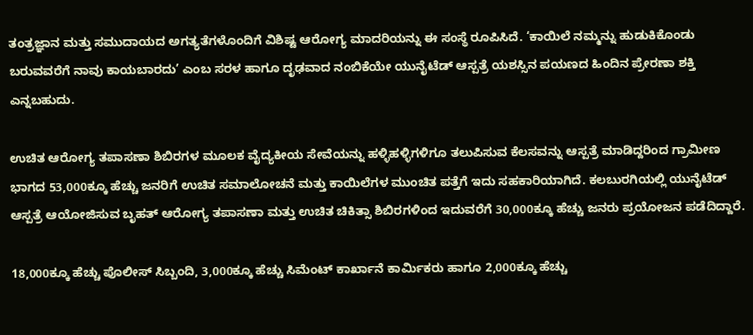ತಂತ್ರಜ್ಞಾನ ಮತ್ತು ಸಮುದಾಯದ ಅಗತ್ಯತೆಗಳೊಂದಿಗೆ ವಿಶಿಷ್ಟ ಆರೋಗ್ಯ ಮಾದರಿಯನ್ನು ಈ ಸಂಸ್ಥೆ ರೂಪಿಸಿದೆ. ‘ಕಾಯಿಲೆ ನಮ್ಮನ್ನು ಹುಡುಕಿಕೊಂಡು ಬರುವವರೆಗೆ ನಾವು ಕಾಯಬಾರದು’ ಎಂಬ ಸರಳ ಹಾಗೂ ದೃಢವಾದ ನಂಬಿಕೆಯೇ ಯುನೈಟೆಡ್‌ ಆಸ್ಪತ್ರೆ ಯಶಸ್ಸಿನ ಪಯಣದ ಹಿಂದಿನ ಪ್ರೇರಣಾ ಶಕ್ತಿ ಎನ್ನಬಹುದು.

ಉಚಿತ ಆರೋಗ್ಯ ತಪಾಸಣಾ ಶಿಬಿರಗಳ ಮೂಲಕ ವೈದ್ಯಕೀಯ ಸೇವೆಯನ್ನು ಹಳ್ಳಿಹಳ್ಳಿಗಳಿಗೂ ತಲುಪಿಸುವ ಕೆಲಸವನ್ನು ಆಸ್ಪತ್ರೆ ಮಾಡಿದ್ದರಿಂದ ಗ್ರಾಮೀಣ ಭಾಗದ 53,000ಕ್ಕೂ ಹೆಚ್ಚು ಜನರಿಗೆ ಉಚಿತ ಸಮಾಲೋಚನೆ ಮತ್ತು ಕಾಯಿಲೆಗಳ ಮುಂಚಿತ ಪತ್ತೆಗೆ ಇದು ಸಹಕಾರಿಯಾಗಿದೆ. ಕಲಬುರಗಿಯಲ್ಲಿ ಯುನೈಟೆಡ್‌ ಆಸ್ಪತ್ರೆ ಆಯೋಜಿಸುವ ಬೃಹತ್ ಆರೋಗ್ಯ ತಪಾಸಣಾ ಮತ್ತು ಉಚಿತ ಚಿಕಿತ್ಸಾ ಶಿಬಿರಗಳಿಂದ ಇದುವರೆಗೆ 30,000ಕ್ಕೂ ಹೆಚ್ಚು ಜನರು ಪ್ರಯೋಜನ ಪಡೆದಿದ್ದಾರೆ.

18,000ಕ್ಕೂ ಹೆಚ್ಚು ಪೊಲೀಸ್ ಸಿಬ್ಬಂದಿ, 3,000ಕ್ಕೂ ಹೆಚ್ಚು ಸಿಮೆಂಟ್ ಕಾರ್ಖಾನೆ ಕಾರ್ಮಿಕರು ಹಾಗೂ 2,000ಕ್ಕೂ ಹೆಚ್ಚು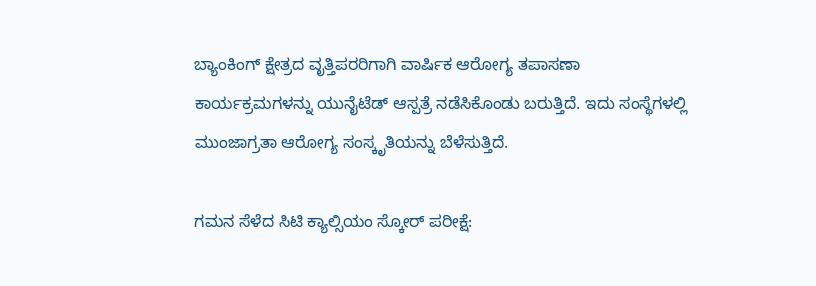ಬ್ಯಾಂಕಿಂಗ್ ಕ್ಷೇತ್ರದ ವೃತ್ತಿಪರರಿಗಾಗಿ ವಾರ್ಷಿಕ ಆರೋಗ್ಯ ತಪಾಸಣಾ ಕಾರ್ಯಕ್ರಮಗಳನ್ನು ಯುನೈಟೆಡ್ ಆಸ್ಪತ್ರೆ ನಡೆಸಿಕೊಂಡು ಬರುತ್ತಿದೆ. ಇದು ಸಂಸ್ಥೆಗಳಲ್ಲಿ ಮುಂಜಾಗ್ರತಾ ಆರೋಗ್ಯ ಸಂಸ್ಕೃತಿಯನ್ನು ಬೆಳೆಸುತ್ತಿದೆ.

ಗಮನ ಸೆಳೆದ ಸಿಟಿ ಕ್ಯಾಲ್ಸಿಯಂ ಸ್ಕೋರ್‌ ಪರೀಕ್ಷೆ: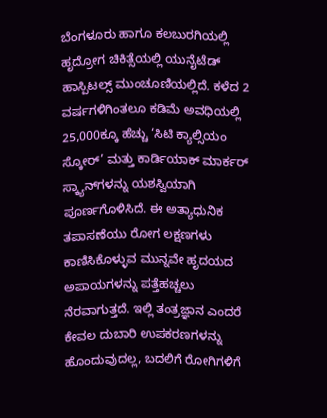ಬೆಂಗಳೂರು ಹಾಗೂ ಕಲಬುರಗಿಯಲ್ಲಿ ಹೃದ್ರೋಗ ಚಿಕಿತ್ಸೆಯಲ್ಲಿ ಯುನೈಟೆಡ್ ಹಾಸ್ಪಿಟಲ್ಸ್ ಮುಂಚೂಣಿಯಲ್ಲಿದೆ. ಕಳೆದ 2 ವರ್ಷಗಳಿಗಿಂತಲೂ ಕಡಿಮೆ ಅವಧಿಯಲ್ಲಿ 25,000ಕ್ಕೂ ಹೆಚ್ಚು ‘ಸಿಟಿ ಕ್ಯಾಲ್ಸಿಯಂ ಸ್ಕೋರ್’ ಮತ್ತು ಕಾರ್ಡಿಯಾಕ್ ಮಾರ್ಕರ್ ಸ್ಕ್ಯಾನ್‌ಗಳನ್ನು ಯಶಸ್ವಿಯಾಗಿ ಪೂರ್ಣಗೊಳಿಸಿದೆ. ಈ ಅತ್ಯಾಧುನಿಕ ತಪಾಸಣೆಯು ರೋಗ ಲಕ್ಷಣಗಳು ಕಾಣಿಸಿಕೊಳ್ಳುವ ಮುನ್ನವೇ ಹೃದಯದ ಅಪಾಯಗಳನ್ನು ಪತ್ತೆಹಚ್ಚಲು ನೆರವಾಗುತ್ತದೆ. ಇಲ್ಲಿ ತಂತ್ರಜ್ಞಾನ ಎಂದರೆ ಕೇವಲ ದುಬಾರಿ ಉಪಕರಣಗಳನ್ನು ಹೊಂದುವುದಲ್ಲ, ಬದಲಿಗೆ ರೋಗಿಗಳಿಗೆ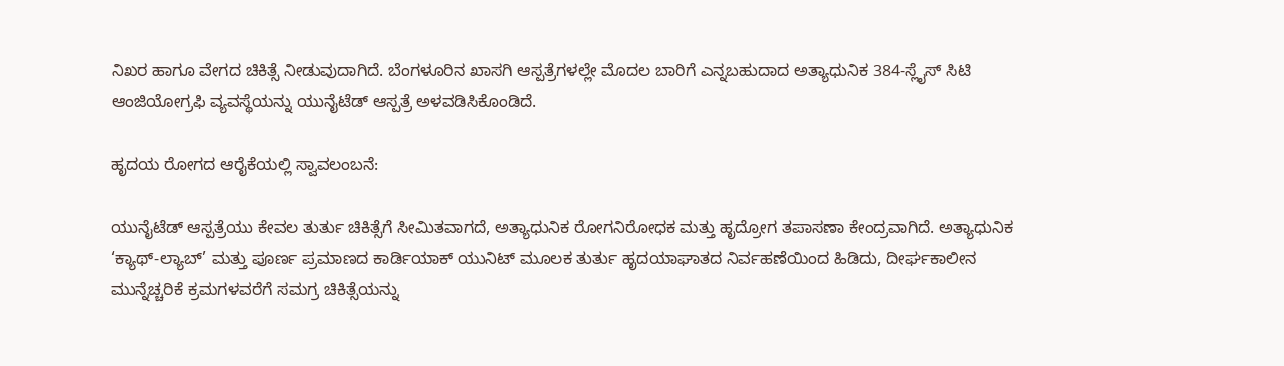ನಿಖರ ಹಾಗೂ ವೇಗದ ಚಿಕಿತ್ಸೆ ನೀಡುವುದಾಗಿದೆ. ಬೆಂಗಳೂರಿನ ಖಾಸಗಿ ಆಸ್ಪತ್ರೆಗಳಲ್ಲೇ ಮೊದಲ ಬಾರಿಗೆ ಎನ್ನಬಹುದಾದ ಅತ್ಯಾಧುನಿಕ 384-ಸ್ಲೈಸ್ ಸಿಟಿ ಆಂಜಿಯೋಗ್ರಫಿ ವ್ಯವಸ್ಥೆಯನ್ನು ಯುನೈಟೆಡ್ ಆಸ್ಪತ್ರೆ ಅಳವಡಿಸಿಕೊಂಡಿದೆ.

ಹೃದಯ ರೋಗದ ಆರೈಕೆಯಲ್ಲಿ ಸ್ವಾವಲಂಬನೆ:

ಯುನೈಟೆಡ್ ಆಸ್ಪತ್ರೆಯು ಕೇವಲ ತುರ್ತು ಚಿಕಿತ್ಸೆಗೆ ಸೀಮಿತವಾಗದೆ, ಅತ್ಯಾಧುನಿಕ ರೋಗನಿರೋಧಕ ಮತ್ತು ಹೃದ್ರೋಗ ತಪಾಸಣಾ ಕೇಂದ್ರವಾಗಿದೆ. ಅತ್ಯಾಧುನಿಕ ‘ಕ್ಯಾಥ್-ಲ್ಯಾಬ್’ ಮತ್ತು ಪೂರ್ಣ ಪ್ರಮಾಣದ ಕಾರ್ಡಿಯಾಕ್ ಯುನಿಟ್ ಮೂಲಕ ತುರ್ತು ಹೃದಯಾಘಾತದ ನಿರ್ವಹಣೆಯಿಂದ ಹಿಡಿದು, ದೀರ್ಘಕಾಲೀನ ಮುನ್ನೆಚ್ಚರಿಕೆ ಕ್ರಮಗಳವರೆಗೆ ಸಮಗ್ರ ಚಿಕಿತ್ಸೆಯನ್ನು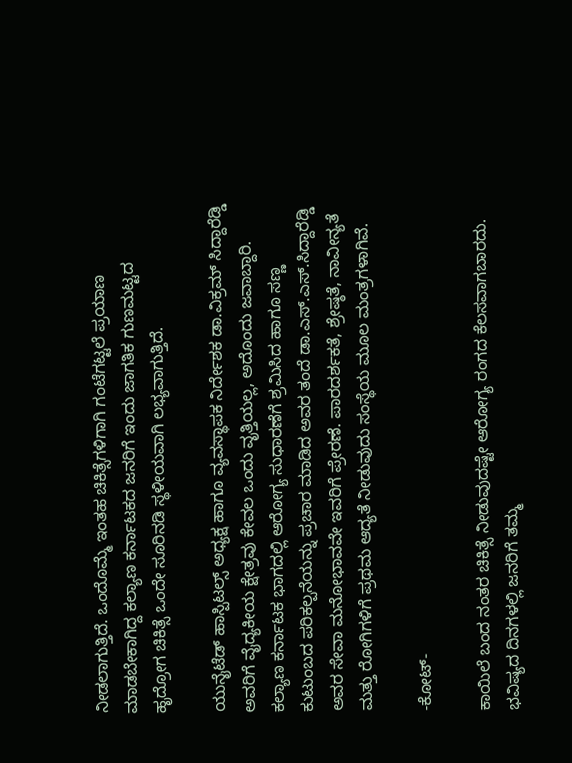ನೀಡಲಾಗುತ್ತಿದೆ. ಒಂದೊಮ್ಮೆ ಇಂತಹ ಚಿಕಿತ್ಸೆಗಳಿಗಾಗಿ ಗಂಟೆಗಟ್ಟಲೆ ಪ್ರಯಾಣ ಮಾಡಬೇಕಾಗಿದ್ದ ಕಲ್ಯಾಣ ಕರ್ನಾಟಕದ ಜನರಿಗೆ ಇಂದು ಜಾಗತಿಕ ಗುಣಮಟ್ಟದ ಹೃದ್ರೋಗ ಚಿಕಿತ್ಸೆ ಒಂದೇ ಸೂರಿನಡಿ ಸ್ಥಳೀಯವಾಗಿ ಲಭ್ಯವಾಗುತ್ತಿದೆ.

ಯುನೈಟೆಡ್ ಹಾಸ್ಪಿಟಲ್ಸ್‌ ಅಧ್ಯಕ್ಷ ಹಾಗೂ ವ್ಯವಸ್ಥಾಪಕ ನಿರ್ದೇಶಕ ಡಾ.ವಿಕ್ರಮ್ ಸಿದ್ದಾರೆಡ್ಡಿ ಅವರಿಗೆ ವೈದ್ಯಕೀಯ ಕ್ಷೇತ್ರವು ಕೇವಲ ಒಂದು ವೃತ್ತಿಯಲ್ಲ, ಅದೊಂದು ಜವಾಬ್ದಾರಿ. ಕಲ್ಯಾಣ ಕರ್ನಾಟಕ ಭಾಗದಲ್ಲಿ ಆರೋಗ್ಯ ಸುಧಾರಣೆಗೆ ಶ್ರಮಿಸಿದ ಹಾಗೂ ಸಣ್ಣ ಕುಟುಂಬದ ಪರಿಕಲ್ಪನೆಯನ್ನು ಪ್ರಚಾರ ಮಾಡಿದ ಅವರ ತಂದೆ ಡಾ.ಎಸ್.ಎಸ್.ಸಿದ್ದಾರೆಡ್ಡಿ ಅವರ ಸೇವಾ ಮನೋಭಾವವೇ ಇವರಿಗೆ ಪ್ರೇರಣೆ. ಪಾರದರ್ಶಕತೆ, ಶ್ರೇಷ್ಠತೆ, ನಾವೀನ್ಯತೆ ಮತ್ತು ರೋಗಿಗಳಿಗೆ ಪ್ರಥಮ ಆದ್ಯತೆ ನೀಡುವುದು ಸಂಸ್ಥೆಯ ಮೂಲ ಮಂತ್ರಗಳಾಗಿವೆ.

-ಕೋಟ್‌-

ಕಾಯಿಲೆ ಬಂದ ನಂತರ ಚಿಕಿತ್ಸೆ ನೀಡುವುದಷ್ಟೇ ಆರೋಗ್ಯ ರಂಗದ ಕೆಲಸವಾಗಬಾರದು. ಭವಿಷ್ಯದ ದಿನಗಳಲ್ಲಿ ಜನರಿಗೆ ತಮ್ಮ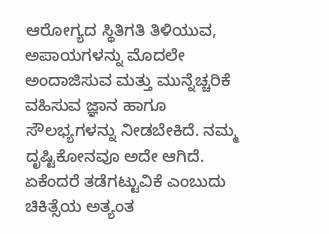ಆರೋಗ್ಯದ ಸ್ಥಿತಿಗತಿ ತಿಳಿಯುವ, ಅಪಾಯಗಳನ್ನು ಮೊದಲೇ ಅಂದಾಜಿಸುವ ಮತ್ತು ಮುನ್ನೆಚ್ಚರಿಕೆ ವಹಿಸುವ ಜ್ಞಾನ ಹಾಗೂ ಸೌಲಭ್ಯಗಳನ್ನು ನೀಡಬೇಕಿದೆ. ನಮ್ಮ ದೃಷ್ಟಿಕೋನವೂ ಅದೇ ಆಗಿದೆ. ಏಕೆಂದರೆ ತಡೆಗಟ್ಟುವಿಕೆ ಎಂಬುದು ಚಿಕಿತ್ಸೆಯ ಅತ್ಯಂತ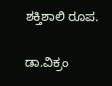ಶಕ್ತಿಶಾಲಿ ರೂಪ.

ಡಾ.ವಿಕ್ರಂ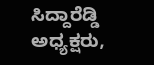ಸಿದ್ದಾರೆಡ್ಡಿ ಅಧ್ಯಕ್ಷರು,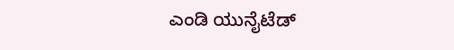ಎಂಡಿ ಯುನೈಟೆಡ್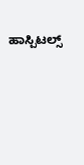ಹಾಸ್ಪಿಟಲ್ಸ್‌